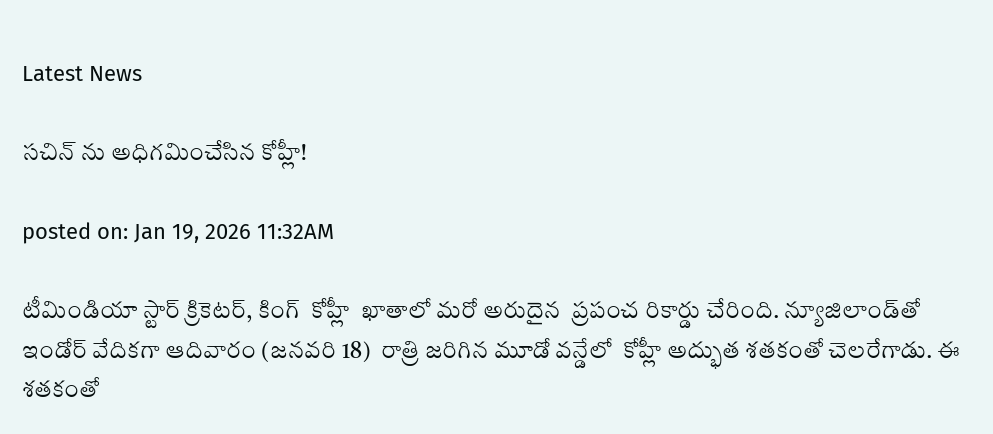Latest News

సచిన్ ను అధిగమించేసిన కోహ్లీ!

posted on: Jan 19, 2026 11:32AM

టీమిండియా స్టార్ క్రికెటర్, కింగ్  కోహ్లీ  ఖాతాలో మరో అరుదైన  ప్రపంచ రికార్డు చేరింది. న్యూజిలాండ్‌తో ఇండోర్ వేదికగా ఆదివారం (జనవరి 18)  రాత్రి జరిగిన మూడో వన్డేలో  కోహ్లీ అద్భుత శతకంతో చెలరేగాడు. ఈ శతకంతో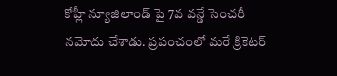కోహ్లీ న్యూజిలాండ్ పై 7వ వన్డే సెంచరీ నమోదు చేశాడు. ప్రపంచంలో మరే క్రికెటర్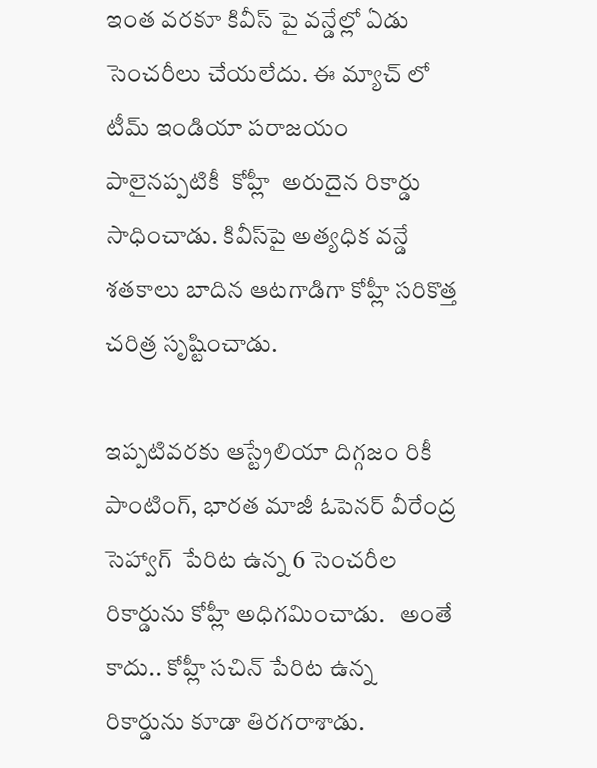ఇంత వరకూ కివీస్ పై వన్డేల్లో ఏడు సెంచరీలు చేయలేదు. ఈ మ్యాచ్ లో టీమ్ ఇండియా పరాజయం పాలైనప్పటికీ  కోహ్లీ  అరుదైన రికార్డు సాధించాడు. కివీస్‌పై అత్యధిక వన్డే శతకాలు బాదిన ఆటగాడిగా కోహ్లీ సరికొత్త చరిత్ర సృష్టించాడు.

ఇప్పటివరకు ఆస్ట్రేలియా దిగ్గజం రికీ పాంటింగ్, భారత మాజీ ఓపెనర్ వీరేంద్ర సెహ్వాగ్  పేరిట ఉన్న 6 సెంచరీల రికార్డును కోహ్లీ అధిగమించాడు.   అంతే కాదు.. కోహ్లీ సచిన్ పేరిట ఉన్న రికార్డును కూడా తిరగరాశాడు.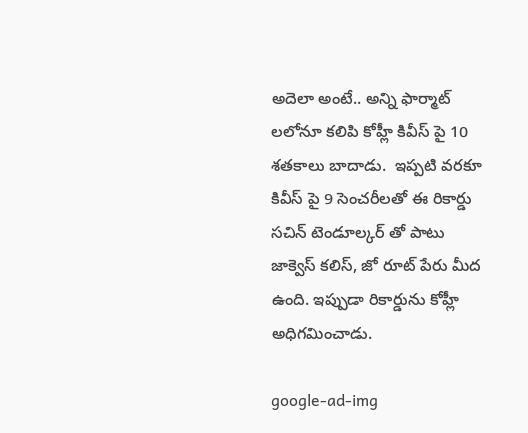అదెలా అంటే.. అన్ని ఫార్మాట్ లలోనూ కలిపి కోహ్లీ కివీస్ పై 10 శతకాలు బాదాడు.  ఇప్పటి వరకూ కివీస్ పై 9 సెంచరీలతో ఈ రికార్డు సచిన్ టెండూల్కర్ తో పాటు జాక్వెస్ కలిస్, జో రూట్ పేరు మీద ఉంది. ఇప్పుడా రికార్డును కోహ్లీ అధిగమించాడు.

google-ad-img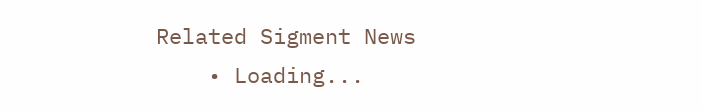Related Sigment News
    • Loading...